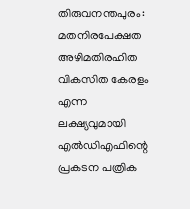തിരുവനന്തപുരം: മതനിരപേക്ഷത അഴിമതിരഹിത വികസിത കേരളം എന്ന ലക്ഷ്യവുമായി എല്‍ഡിഎഫിന്റെ പ്രകടന പത്രിക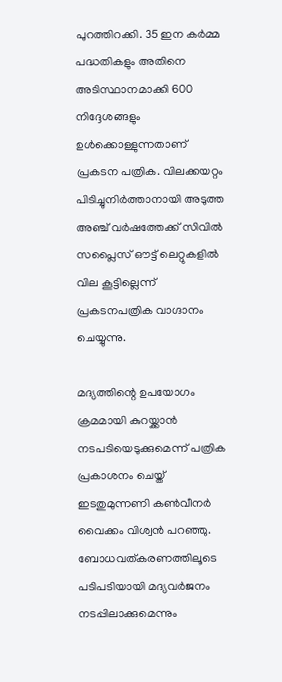പുറത്തിറക്കി. 35 ഇന കര്‍മ്മ പദ്ധതികളും അതിനെ അടിസ്ഥാനമാക്കി 600 നി‍ദ്ദേശങ്ങളും ഉള്‍ക്കൊള്ളുന്നതാണ് പ്രകടന പത്രിക. വിലക്കയറ്റം പിടിച്ചുനിര്‍ത്താനായി അടുത്ത അഞ്ച് വര്‍ഷത്തേക്ക് സിവില്‍ സപ്ലൈസ് ഔട്ട് ലെറ്റുകളില്‍ വില കൂട്ടില്ലെന്ന് പ്രകടനപത്രിക വാഗ്ദാനം ചെയ്യുന്നു.

മദ്യത്തിന്റെ ഉപയോഗം ക്രമമായി കുറയ്ക്കാൻ നടപടിയെടുക്കുമെന്ന് പത്രിക പ്രകാശനം ചെയ്ത് ഇടതുമുന്നണി കൺവീനർ വൈക്കം വിശ്വൻ പറഞ്ഞു. ബോധവത്കരണത്തിലൂടെ പടിപടിയായി മദ്യവര്‍ജനം നടപ്പിലാക്കുമെന്നും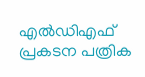എല്‍ഡിഎഫ് പ്രകടന പത്രിക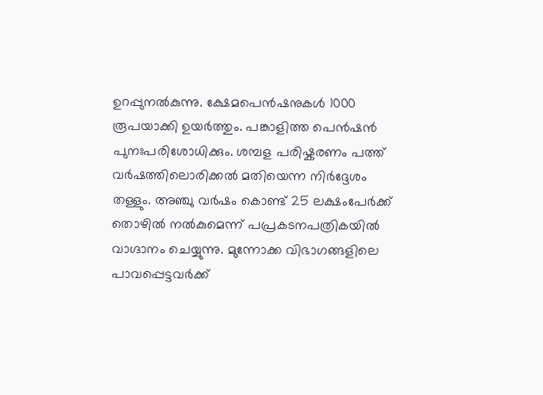ഉറപ്പുനല്‍കുന്നു. ക്ഷേമപെന്‍ഷനുകള്‍ 1000 രൂപയാക്കി ഉയര്‍ത്തും. പങ്കാളിത്ത പെന്‍ഷന്‍ പുനഃപരിശോധിക്കും. ശമ്പള പരിഷ്കരണം പത്ത് വര്‍ഷത്തിലൊരിക്കല്‍ മതിയെന്ന നിര്‍ദ്ദേശം തള്ളും. അഞ്ചു വര്‍ഷം കൊണ്ട് 25 ലക്ഷംപേർക്ക് തൊഴില്‍ നൽകുമെന്ന് പപ്രകടനപത്രികയിൽ വാഗ്ദാനം ചെയ്യുന്നു. മുന്നോക്ക വിഭാഗങ്ങളിലെ പാവപ്പെട്ടവർക്ക്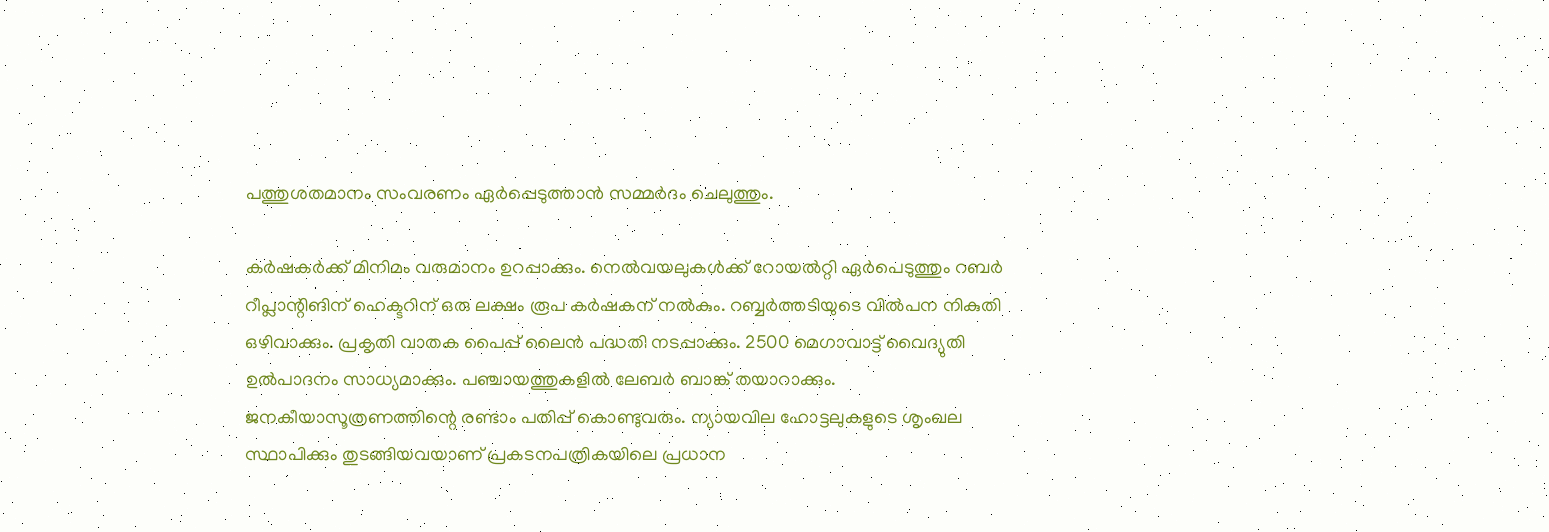പത്തുശതമാനം സംവരണം ഏർപ്പെടുത്താൻ സമ്മർദം ചെലുത്തും.

കർഷകർക്ക് മിനിമം വരുമാനം ഉറപ്പാക്കും. നെൽവയലുകൾക്ക് റോയല്‍റ്റി ഏർപെടുത്തും റബർ റീപ്ലാന്റിങിന് ഹെക്ടറിന് ഒരു ലക്ഷം രൂപ കര്‍ഷകന് നല്‍കും. റബ്ബർത്തടിയുടെ വിൽപന നികുതി ഒഴിവാക്കും. പ്രകൃതി വാതക പൈപ്പ് ലൈൻ പദ്ധതി നടപ്പാക്കും. 2500 മെഗാവാട്ട് വൈദ്യുതി ഉൽപാദനം സാധ്യമാക്കും. പഞ്ചായത്തുകളിൽ ലേബർ ബാങ്ക് തയാറാക്കും. ജനകീയാസൂത്രണത്തിന്റെ രണ്ടാം പതിപ്പ് കൊണ്ടുവരും. ന്യായവില ഹോട്ടലുകളുടെ ശൃംഖല സ്ഥാപിക്കും തുടങ്ങിയവയാണ് പ്രകടനപത്രികയിലെ പ്രധാന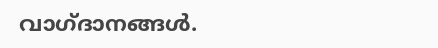വാഗ്ദാനങ്ങള്‍.